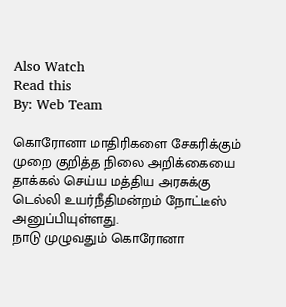Also Watch
Read this
By: Web Team

கொரோனா மாதிரிகளை சேகரிக்கும் முறை குறித்த நிலை அறிக்கையை தாக்கல் செய்ய மத்திய அரசுக்கு டெல்லி உயர்நீதிமன்றம் நோட்டீஸ் அனுப்பியுள்ளது.
நாடு முழுவதும் கொரோனா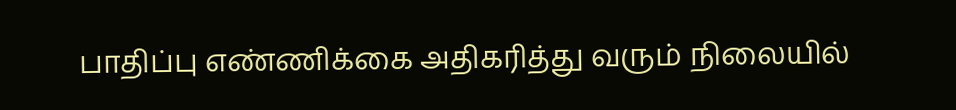பாதிப்பு எண்ணிக்கை அதிகரித்து வரும் நிலையில்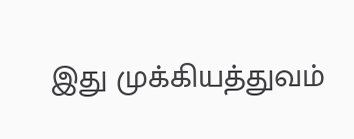இது முக்கியத்துவம்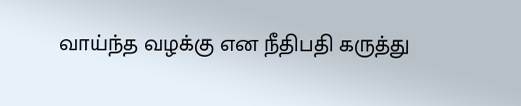வாய்ந்த வழக்கு என நீதிபதி கருத்து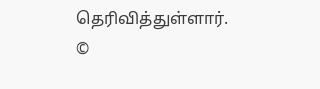தெரிவித்துள்ளார்.
©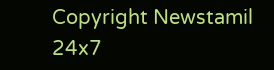Copyright Newstamil 24x7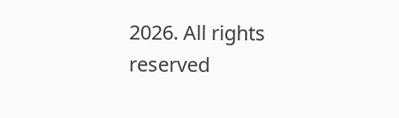2026. All rights reserved